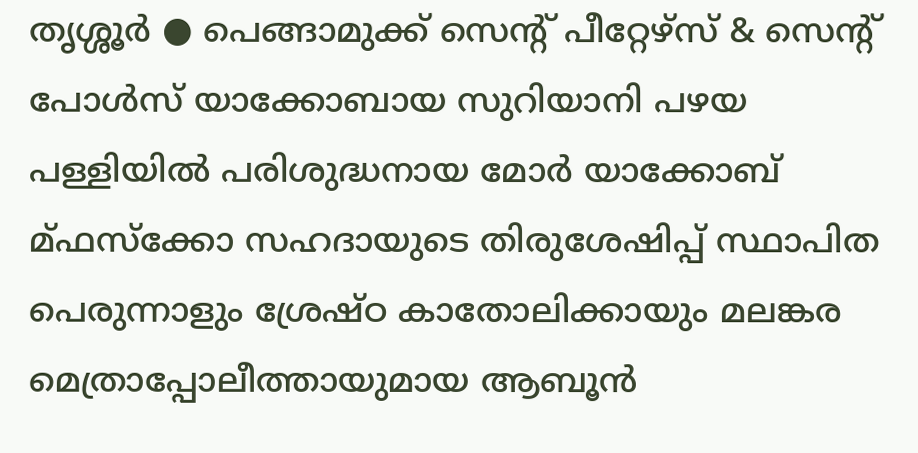തൃശ്ശൂർ ● പെങ്ങാമുക്ക് സെൻ്റ് പീറ്റേഴ്സ് & സെൻ്റ് പോൾസ് യാക്കോബായ സുറിയാനി പഴയ പള്ളിയിൽ പരിശുദ്ധനായ മോർ യാക്കോബ് മ്ഫസ്ക്കോ സഹദായുടെ തിരുശേഷിപ്പ് സ്ഥാപിത പെരുന്നാളും ശ്രേഷ്ഠ കാതോലിക്കായും മലങ്കര മെത്രാപ്പോലീത്തായുമായ ആബൂൻ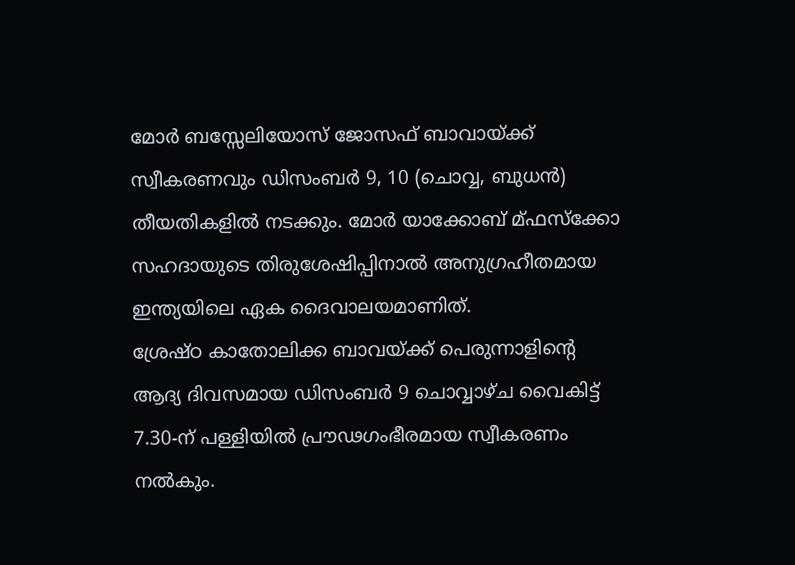മോർ ബസ്സേലിയോസ് ജോസഫ് ബാവായ്ക്ക് സ്വീകരണവും ഡിസംബർ 9, 10 (ചൊവ്വ, ബുധൻ) തീയതികളിൽ നടക്കും. മോർ യാക്കോബ് മ്ഫസ്ക്കോ സഹദായുടെ തിരുശേഷിപ്പിനാൽ അനുഗ്രഹീതമായ ഇന്ത്യയിലെ ഏക ദൈവാലയമാണിത്.
ശ്രേഷ്ഠ കാതോലിക്ക ബാവയ്ക്ക് പെരുന്നാളിൻ്റെ ആദ്യ ദിവസമായ ഡിസംബർ 9 ചൊവ്വാഴ്ച വൈകിട്ട് 7.30-ന് പള്ളിയിൽ പ്രൗഢഗംഭീരമായ സ്വീകരണം നൽകും.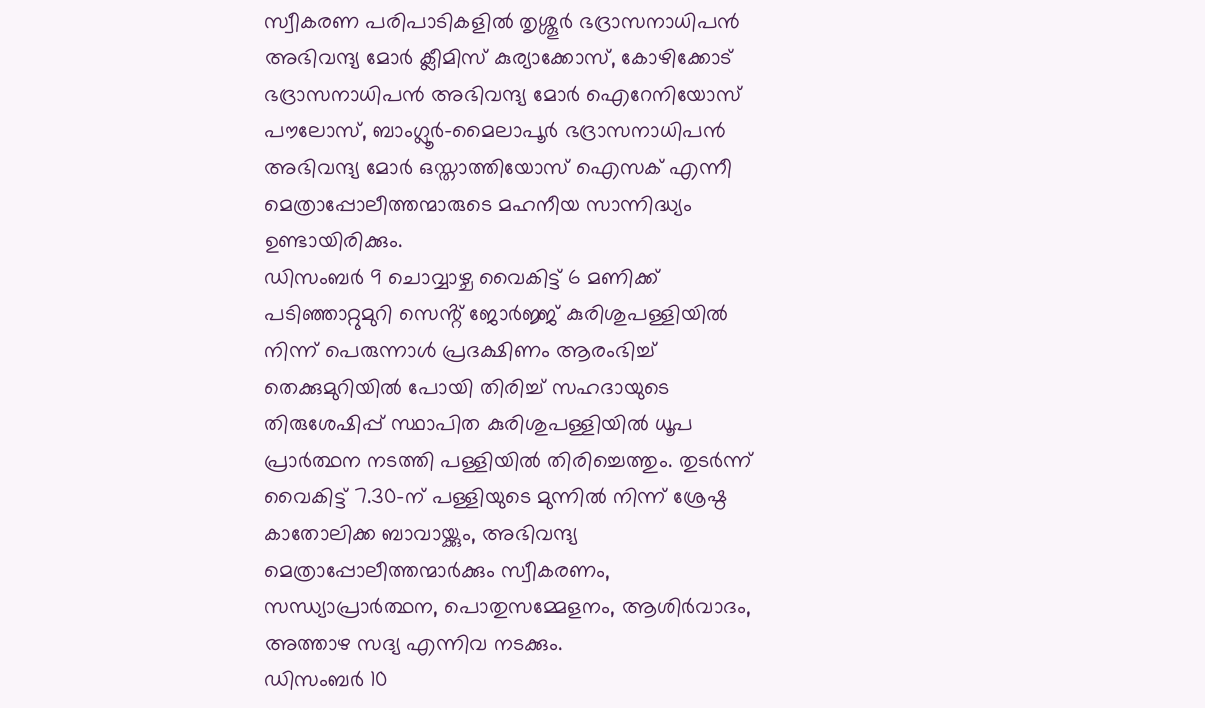സ്വീകരണ പരിപാടികളിൽ തൃശ്ശൂർ ഭദ്രാസനാധിപൻ അഭിവന്ദ്യ മോർ ക്ലീമിസ് കുര്യാക്കോസ്, കോഴിക്കോട് ഭദ്രാസനാധിപൻ അഭിവന്ദ്യ മോർ ഐറേനിയോസ് പൗലോസ്, ബാംഗ്ലൂർ-മൈലാപൂർ ഭദ്രാസനാധിപൻ അഭിവന്ദ്യ മോർ ഒസ്താത്തിയോസ് ഐസക് എന്നീ മെത്രാപ്പോലീത്തന്മാരുടെ മഹനീയ സാന്നിദ്ധ്യം ഉണ്ടായിരിക്കും.
ഡിസംബർ 9 ചൊവ്വാഴ്ച വൈകിട്ട് 6 മണിക്ക് പടിഞ്ഞാറ്റുമുറി സെൻ്റ് ജോർജ്ജ് കുരിശുപള്ളിയിൽ നിന്ന് പെരുന്നാൾ പ്രദക്ഷിണം ആരംഭിച്ച് തെക്കുമുറിയിൽ പോയി തിരിച്ച് സഹദായുടെ തിരുശേഷിപ്പ് സ്ഥാപിത കുരിശുപള്ളിയിൽ ധൂപ പ്രാർത്ഥന നടത്തി പള്ളിയിൽ തിരിച്ചെത്തും. തുടർന്ന് വൈകിട്ട് 7.30-ന് പള്ളിയുടെ മുന്നിൽ നിന്ന് ശ്രേഷ്ഠ കാതോലിക്ക ബാവായ്ക്കും, അഭിവന്ദ്യ മെത്രാപ്പോലീത്തന്മാർക്കും സ്വീകരണം, സന്ധ്യാപ്രാർത്ഥന, പൊതുസമ്മേളനം, ആശിർവാദം, അത്താഴ സദ്യ എന്നിവ നടക്കും.
ഡിസംബർ 10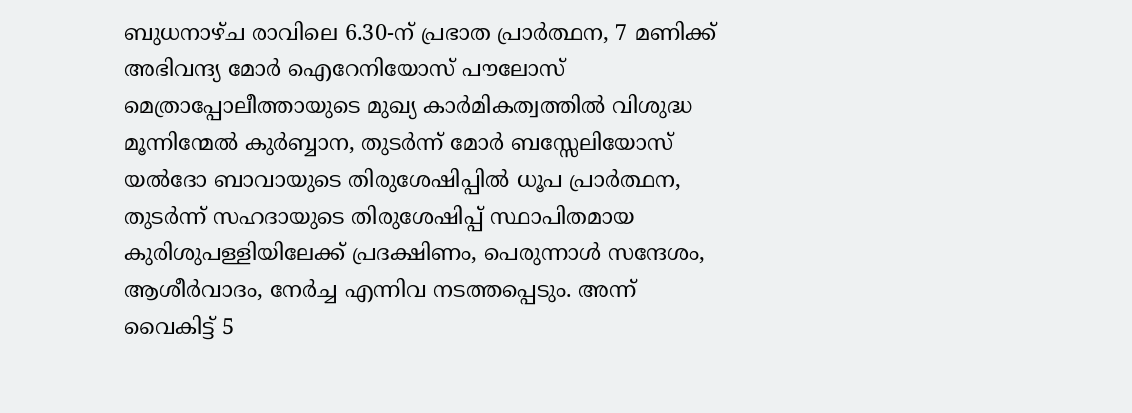ബുധനാഴ്ച രാവിലെ 6.30-ന് പ്രഭാത പ്രാർത്ഥന, 7 മണിക്ക് അഭിവന്ദ്യ മോർ ഐറേനിയോസ് പൗലോസ് മെത്രാപ്പോലീത്തായുടെ മുഖ്യ കാർമികത്വത്തിൽ വിശുദ്ധ മൂന്നിന്മേൽ കുർബ്ബാന, തുടർന്ന് മോർ ബസ്സേലിയോസ് യൽദോ ബാവായുടെ തിരുശേഷിപ്പിൽ ധൂപ പ്രാർത്ഥന, തുടർന്ന് സഹദായുടെ തിരുശേഷിപ്പ് സ്ഥാപിതമായ കുരിശുപള്ളിയിലേക്ക് പ്രദക്ഷിണം, പെരുന്നാൾ സന്ദേശം, ആശീർവാദം, നേർച്ച എന്നിവ നടത്തപ്പെടും. അന്ന് വൈകിട്ട് 5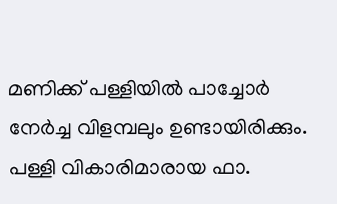മണിക്ക് പള്ളിയിൽ പാച്ചോർ നേർച്ച വിളമ്പലും ഉണ്ടായിരിക്കും.
പള്ളി വികാരിമാരായ ഫാ.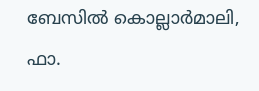ബേസിൽ കൊല്ലാർമാലി, ഫാ.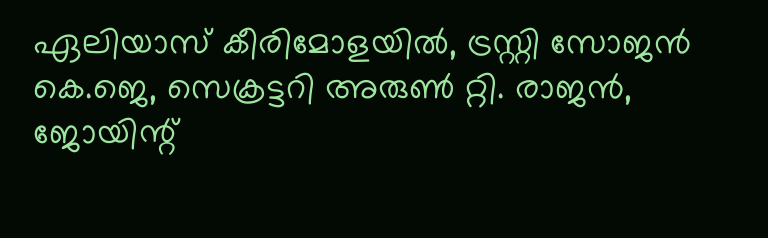ഏലിയാസ് കീരിമോളയിൽ, ട്രസ്റ്റി സോജൻ കെ.ജെ, സെക്രട്ടറി അരുൺ റ്റി. രാജൻ, ജോയിന്റ്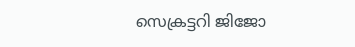സെക്രട്ടറി ജിജോ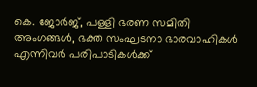കെ. ജോർജ്, പള്ളി ഭരണ സമിതി അംഗങ്ങൾ, ഭക്ത സംഘടനാ ഭാരവാഹികൾ എന്നിവർ പരിപാടികൾക്ക്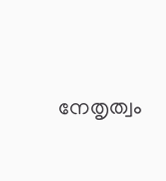നേതൃത്വം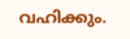വഹിക്കും.